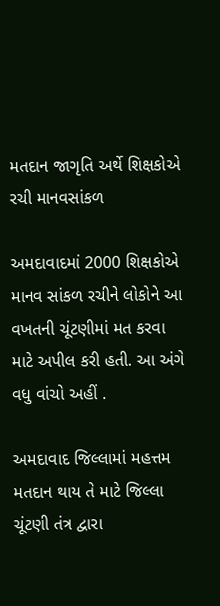મતદાન જાગૃતિ અર્થે શિક્ષકોએ રચી માનવસાંકળ

અમદાવાદમાં 2000 શિક્ષકોએ માનવ સાંકળ રચીને લોકોને આ વખતની ચૂંટણીમાં મત કરવા માટે અપીલ કરી હતી. આ અંગે વધુ વાંચો અહીં .

અમદાવાદ જિલ્લામાં મહત્તમ મતદાન થાય તે માટે જિલ્લા ચૂંટણી તંત્ર દ્વારા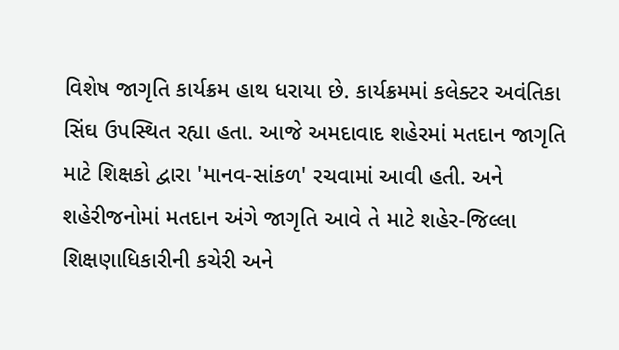વિશેષ જાગૃતિ કાર્યક્રમ હાથ ધરાયા છે. કાર્યક્રમમાં કલેક્ટર અવંતિકા સિંઘ ઉપસ્થિત રહ્યા હતા. આજે અમદાવાદ શહેરમાં મતદાન જાગૃતિ માટે શિક્ષકો દ્વારા 'માનવ-સાંકળ' રચવામાં આવી હતી. અને શહેરીજનોમાં મતદાન અંગે જાગૃતિ આવે તે માટે શહેર-જિલ્લા શિક્ષણાધિકારીની કચેરી અને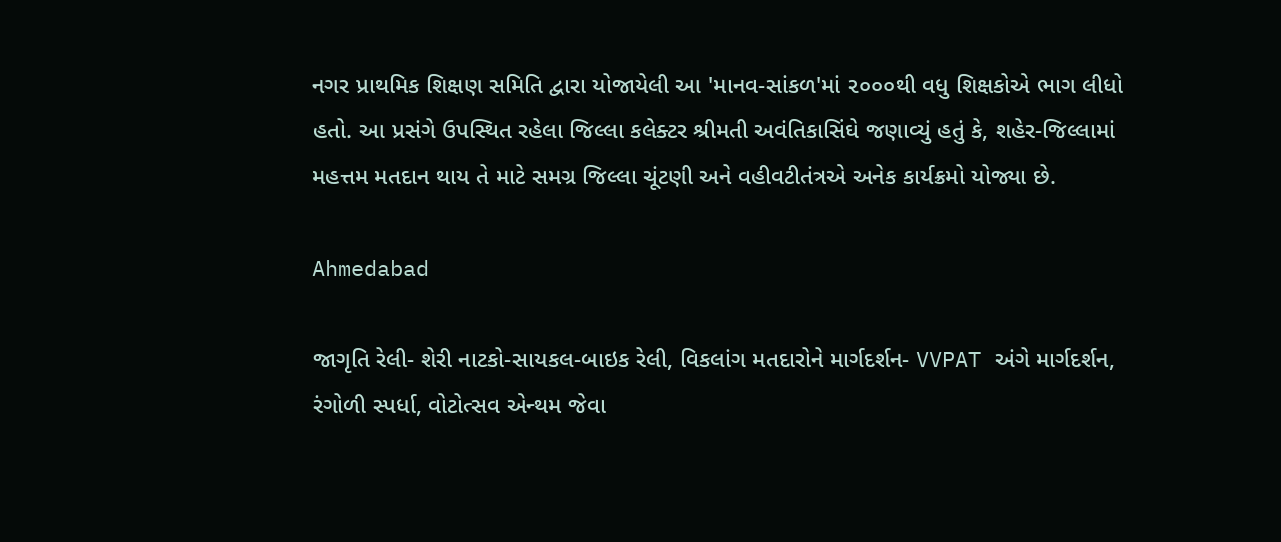નગર પ્રાથમિક શિક્ષણ સમિતિ દ્વારા યોજાયેલી આ 'માનવ-સાંકળ'માં ૨૦૦૦થી વધુ શિક્ષકોએ ભાગ લીધો હતો. આ પ્રસંગે ઉપસ્થિત રહેલા જિલ્લા કલેક્ટર શ્રીમતી અવંતિકાસિંઘે જણાવ્યું હતું કે, શહેર-જિલ્લામાં મહત્તમ મતદાન થાય તે માટે સમગ્ર જિલ્લા ચૂંટણી અને વહીવટીતંત્રએ અનેક કાર્યક્રમો યોજ્યા છે.

Ahmedabad

જાગૃતિ રેલી- શેરી નાટકો-સાયકલ-બાઇક રેલી, વિકલાંગ મતદારોને માર્ગદર્શન- VVPAT અંગે માર્ગદર્શન, રંગોળી સ્પર્ધા, વોટોત્સવ એન્થમ જેવા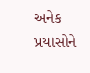અનેક પ્રયાસોને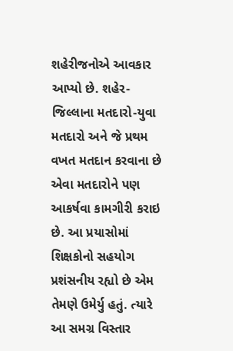શહેરીજનોએ આવકાર આપ્યો છે. શહેર-જિલ્લાના મતદારો-યુવા મતદારો અને જે પ્રથમ વખત મતદાન કરવાના છે એવા મતદારોને પણ આકર્ષવા કામગીરી કરાઇ છે. આ પ્રયાસોમાં શિક્ષકોનો સહયોગ પ્રશંસનીય રહ્યો છે એમ તેમણે ઉમેર્યુ હતું. ત્યારે આ સમગ્ર વિસ્તાર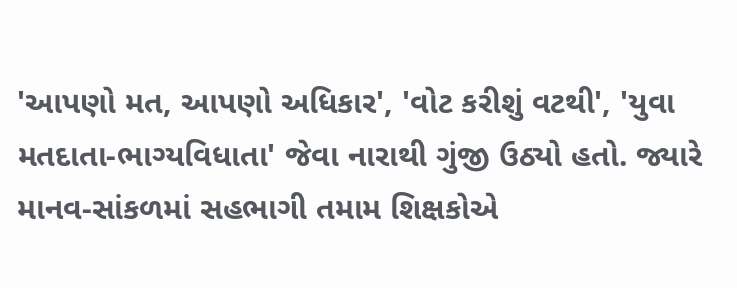'આપણો મત, આપણો અધિકાર', 'વોટ કરીશું વટથી', 'યુવા મતદાતા-ભાગ્યવિધાતા' જેવા નારાથી ગુંજી ઉઠ્યો હતો. જ્યારે માનવ-સાંકળમાં સહભાગી તમામ શિક્ષકોએ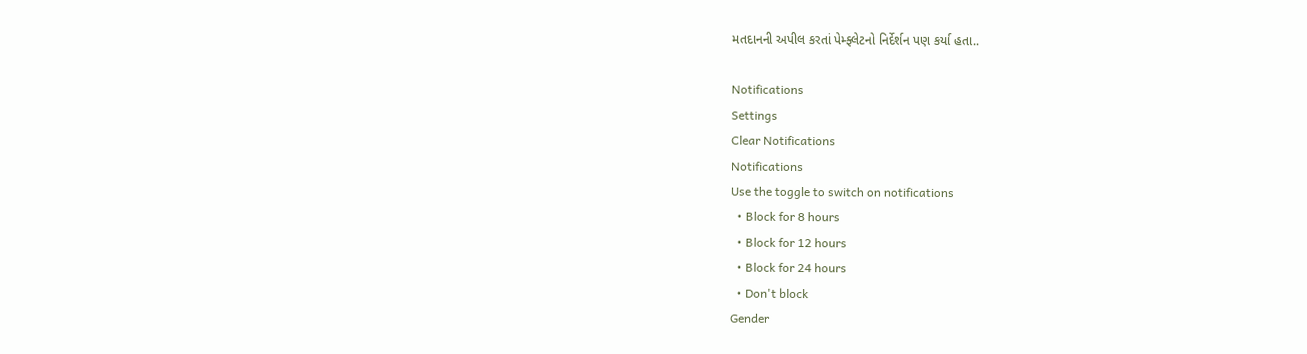મતદાનની અપીલ કરતાં પેમ્ફ્લેટનો નિર્દેર્શન પણ કર્યા હતા..

Notifications
Settings
Clear Notifications
Notifications
Use the toggle to switch on notifications
  • Block for 8 hours
  • Block for 12 hours
  • Block for 24 hours
  • Don't block
Gender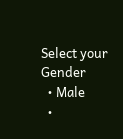Select your Gender
  • Male
  •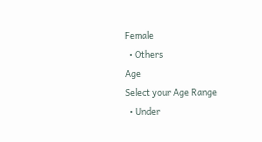Female
  • Others
Age
Select your Age Range
  • Under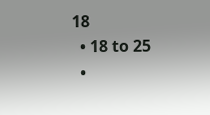18
  • 18 to 25
  •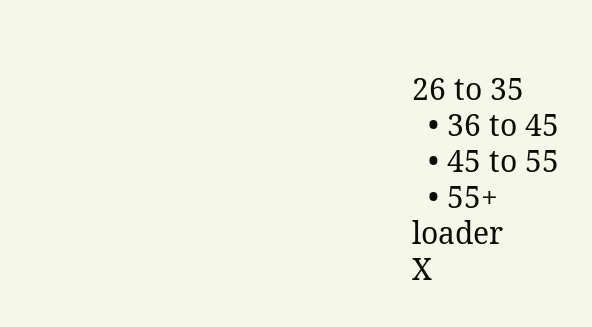26 to 35
  • 36 to 45
  • 45 to 55
  • 55+
loader
X